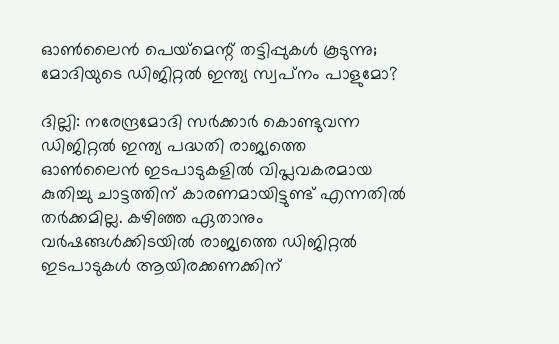ഓണ്‍ലൈന്‍ പെയ്‌മെന്റ് തട്ടിപ്പുകള്‍ കൂടുന്നു; മോദിയുടെ ഡിജിറ്റല്‍ ഇന്ത്യ സ്വപ്‌നം പാളുമോ?

ദില്ലി: നരേന്ദ്രമോദി സര്‍ക്കാര്‍ കൊണ്ടുവന്ന ഡിജിറ്റല്‍ ഇന്ത്യ പദ്ധതി രാജ്യത്തെ ഓണ്‍ലൈന്‍ ഇടപാടുകളില്‍ വിപ്ലവകരമായ കുതിച്ചു ചാട്ടത്തിന് കാരണമായിട്ടുണ്ട് എന്നതില്‍ തര്‍ക്കമില്ല. കഴിഞ്ഞ ഏതാനും വര്‍ഷങ്ങള്‍ക്കിടയില്‍ രാജ്യത്തെ ഡിജിറ്റല്‍ ഇടപാടുകള്‍ ആയിരക്കണക്കിന്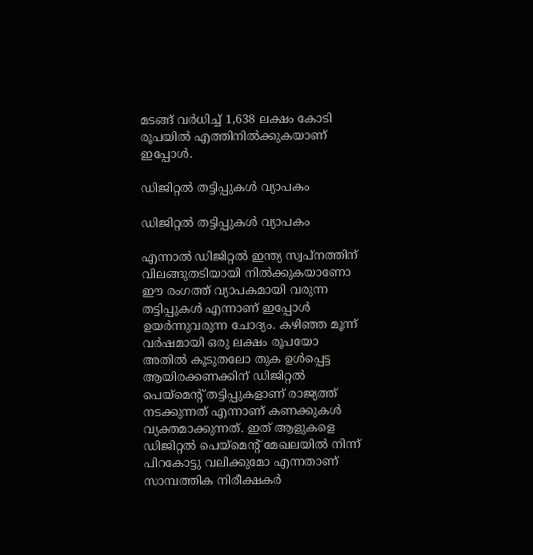മടങ്ങ് വര്‍ധിച്ച് 1,638 ലക്ഷം കോടി രൂപയില്‍ എത്തിനില്‍ക്കുകയാണ് ഇപ്പോള്‍.

ഡിജിറ്റല്‍ തട്ടിപ്പുകള്‍ വ്യാപകം

ഡിജിറ്റല്‍ തട്ടിപ്പുകള്‍ വ്യാപകം

എന്നാല്‍ ഡിജിറ്റല്‍ ഇന്ത്യ സ്വപ്‌നത്തിന് വിലങ്ങുതടിയായി നില്‍ക്കുകയാണോ ഈ രംഗത്ത് വ്യാപകമായി വരുന്ന തട്ടിപ്പുകള്‍ എന്നാണ് ഇപ്പോള്‍ ഉയര്‍ന്നുവരുന്ന ചോദ്യം. കഴിഞ്ഞ മൂന്ന് വര്‍ഷമായി ഒരു ലക്ഷം രൂപയോ അതില്‍ കൂടുതലോ തുക ഉള്‍പ്പെട്ട ആയിരക്കണക്കിന് ഡിജിറ്റല്‍ പെയ്‌മെന്റ് തട്ടിപ്പുകളാണ് രാജ്യത്ത് നടക്കുന്നത് എന്നാണ് കണക്കുകള്‍ വ്യക്തമാക്കുന്നത്. ഇത് ആളുകളെ ഡിജിറ്റല്‍ പെയ്‌മെന്റ് മേഖലയില്‍ നിന്ന് പിറകോട്ടു വലിക്കുമോ എന്നതാണ് സാമ്പത്തിക നിരീക്ഷകര്‍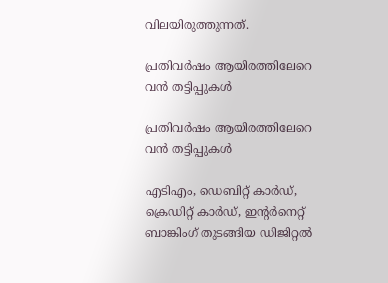വിലയിരുത്തുന്നത്.

പ്രതിവര്‍ഷം ആയിരത്തിലേറെ വന്‍ തട്ടിപ്പുകള്‍

പ്രതിവര്‍ഷം ആയിരത്തിലേറെ വന്‍ തട്ടിപ്പുകള്‍

എടിഎം, ഡെബിറ്റ് കാര്‍ഡ്, ക്രെഡിറ്റ് കാര്‍ഡ്, ഇന്റര്‍നെറ്റ് ബാങ്കിംഗ് തുടങ്ങിയ ഡിജിറ്റല്‍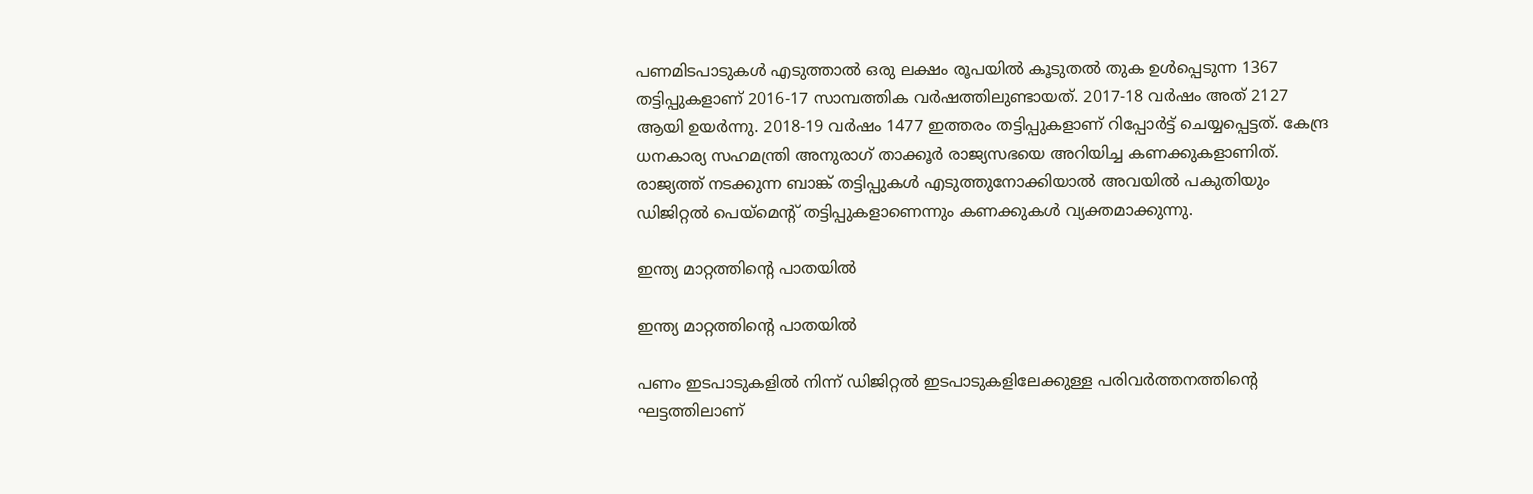പണമിടപാടുകള്‍ എടുത്താല്‍ ഒരു ലക്ഷം രൂപയില്‍ കൂടുതല്‍ തുക ഉള്‍പ്പെടുന്ന 1367 തട്ടിപ്പുകളാണ് 2016-17 സാമ്പത്തിക വര്‍ഷത്തിലുണ്ടായത്. 2017-18 വര്‍ഷം അത് 2127 ആയി ഉയര്‍ന്നു. 2018-19 വര്‍ഷം 1477 ഇത്തരം തട്ടിപ്പുകളാണ് റിപ്പോര്‍ട്ട് ചെയ്യപ്പെട്ടത്. കേന്ദ്ര ധനകാര്യ സഹമന്ത്രി അനുരാഗ് താക്കൂര്‍ രാജ്യസഭയെ അറിയിച്ച കണക്കുകളാണിത്. രാജ്യത്ത് നടക്കുന്ന ബാങ്ക് തട്ടിപ്പുകള്‍ എടുത്തുനോക്കിയാല്‍ അവയില്‍ പകുതിയും ഡിജിറ്റല്‍ പെയ്‌മെന്റ് തട്ടിപ്പുകളാണെന്നും കണക്കുകള്‍ വ്യക്തമാക്കുന്നു.

ഇന്ത്യ മാറ്റത്തിന്റെ പാതയില്‍

ഇന്ത്യ മാറ്റത്തിന്റെ പാതയില്‍

പണം ഇടപാടുകളില്‍ നിന്ന് ഡിജിറ്റല്‍ ഇടപാടുകളിലേക്കുള്ള പരിവര്‍ത്തനത്തിന്റെ ഘട്ടത്തിലാണ്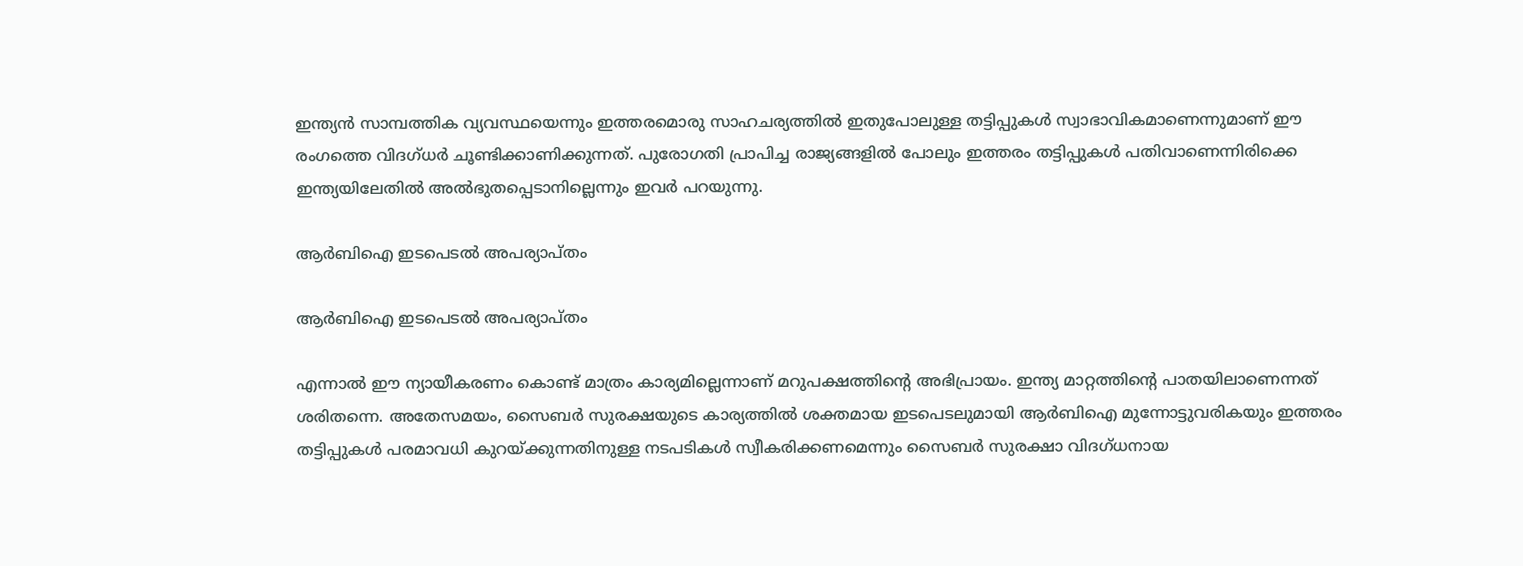ഇന്ത്യന്‍ സാമ്പത്തിക വ്യവസ്ഥയെന്നും ഇത്തരമൊരു സാഹചര്യത്തില്‍ ഇതുപോലുള്ള തട്ടിപ്പുകള്‍ സ്വാഭാവികമാണെന്നുമാണ് ഈ രംഗത്തെ വിദഗ്ധര്‍ ചൂണ്ടിക്കാണിക്കുന്നത്. പുരോഗതി പ്രാപിച്ച രാജ്യങ്ങളില്‍ പോലും ഇത്തരം തട്ടിപ്പുകള്‍ പതിവാണെന്നിരിക്കെ ഇന്ത്യയിലേതില്‍ അല്‍ഭുതപ്പെടാനില്ലെന്നും ഇവര്‍ പറയുന്നു.

ആര്‍ബിഐ ഇടപെടല്‍ അപര്യാപ്തം

ആര്‍ബിഐ ഇടപെടല്‍ അപര്യാപ്തം

എന്നാല്‍ ഈ ന്യായീകരണം കൊണ്ട് മാത്രം കാര്യമില്ലെന്നാണ് മറുപക്ഷത്തിന്റെ അഭിപ്രായം. ഇന്ത്യ മാറ്റത്തിന്റെ പാതയിലാണെന്നത് ശരിതന്നെ. അതേസമയം, സൈബര്‍ സുരക്ഷയുടെ കാര്യത്തില്‍ ശക്തമായ ഇടപെടലുമായി ആര്‍ബിഐ മുന്നോട്ടുവരികയും ഇത്തരം തട്ടിപ്പുകള്‍ പരമാവധി കുറയ്ക്കുന്നതിനുള്ള നടപടികള്‍ സ്വീകരിക്കണമെന്നും സൈബര്‍ സുരക്ഷാ വിദഗ്ധനായ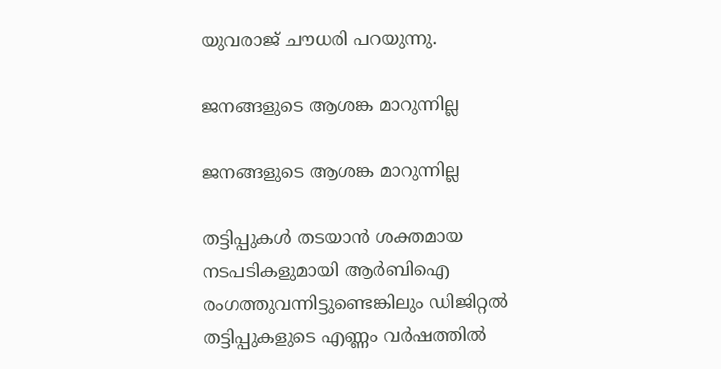യുവരാജ് ചൗധരി പറയുന്നു.

ജനങ്ങളുടെ ആശങ്ക മാറുന്നില്ല

ജനങ്ങളുടെ ആശങ്ക മാറുന്നില്ല

തട്ടിപ്പുകള്‍ തടയാന്‍ ശക്തമായ നടപടികളുമായി ആര്‍ബിഐ രംഗത്തുവന്നിട്ടുണ്ടെങ്കിലും ഡിജിറ്റല്‍ തട്ടിപ്പുകളുടെ എണ്ണം വര്‍ഷത്തില്‍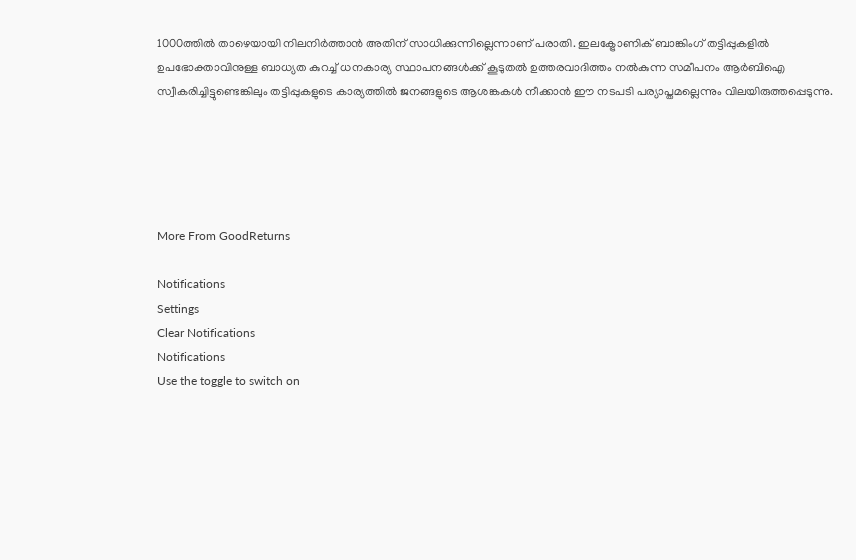1000ത്തില്‍ താഴെയായി നിലനിര്‍ത്താന്‍ അതിന് സാധിക്കുന്നില്ലെന്നാണ് പരാതി. ഇലക്ട്രോണിക് ബാങ്കിംഗ് തട്ടിപ്പുകളില്‍ ഉപഭോക്താവിനുള്ള ബാധ്യത കുറച്ച് ധനകാര്യ സ്ഥാപനങ്ങള്‍ക്ക് കൂടുതല്‍ ഉത്തരവാദിത്തം നല്‍കുന്ന സമീപനം ആര്‍ബിഐ സ്വീകരിച്ചിട്ടുണ്ടെങ്കിലും തട്ടിപ്പുകളുടെ കാര്യത്തില്‍ ജനങ്ങളുടെ ആശങ്കകള്‍ നീക്കാന്‍ ഈ നടപടി പര്യാപ്തമല്ലെന്നും വിലയിരുത്തപ്പെടുന്നു.





More From GoodReturns

Notifications
Settings
Clear Notifications
Notifications
Use the toggle to switch on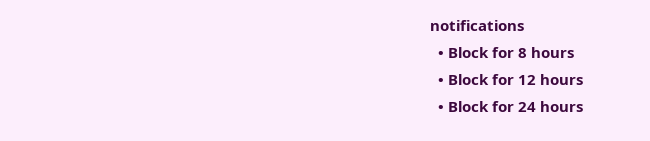notifications
  • Block for 8 hours
  • Block for 12 hours
  • Block for 24 hours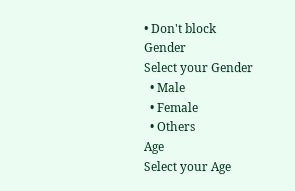• Don't block
Gender
Select your Gender
  • Male
  • Female
  • Others
Age
Select your Age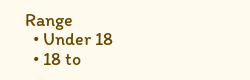Range
  • Under 18
  • 18 to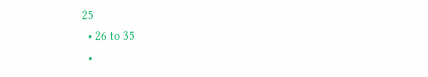25
  • 26 to 35
  •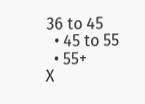36 to 45
  • 45 to 55
  • 55+
X